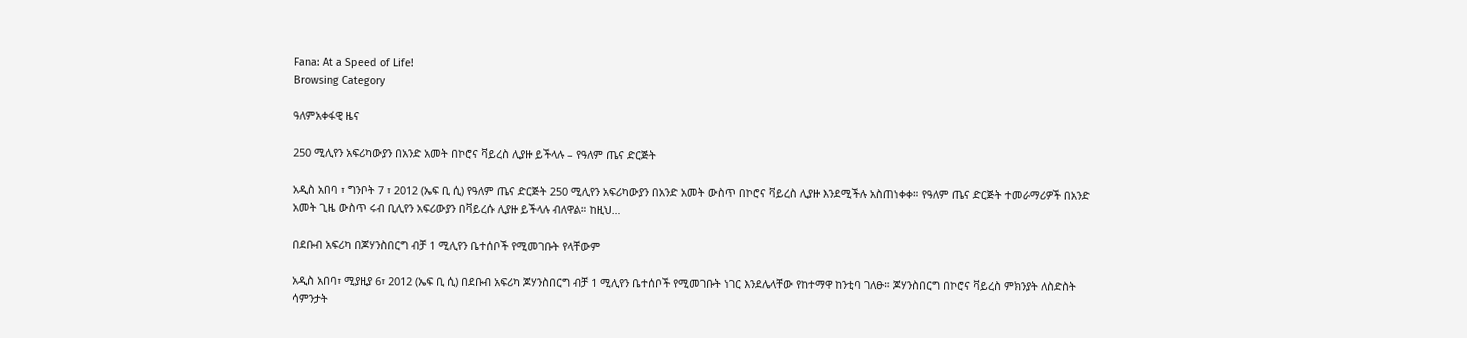Fana: At a Speed of Life!
Browsing Category

ዓለምአቀፋዊ ዜና

250 ሚሊየን አፍሪካውያን በአንድ አመት በኮሮና ቫይረስ ሊያዙ ይችላሉ – የዓለም ጤና ድርጅት

አዲስ አበባ ፣ ግንቦት 7 ፣ 2012 (ኤፍ ቢ ሲ) የዓለም ጤና ድርጅት 250 ሚሊየን አፍሪካውያን በአንድ አመት ውስጥ በኮሮና ቫይረስ ሊያዙ እንደሚችሉ አስጠነቀቀ። የዓለም ጤና ድርጅት ተመራማሪዎች በአንድ አመት ጊዜ ውስጥ ሩብ ቢሊየን አፍሪውያን በቫይረሱ ሊያዙ ይችላሉ ብለዋል። ከዚህ…

በደቡብ አፍሪካ በጆሃንስበርግ ብቻ 1 ሚሊየን ቤተሰቦች የሚመገቡት የላቸውም

አዲስ አበባ፣ ሚያዚያ 6፣ 2012 (ኤፍ ቢ ሲ) በደቡብ አፍሪካ ጆሃንስበርግ ብቻ 1 ሚሊየን ቤተሰቦች የሚመገቡት ነገር እንደሌላቸው የከተማዋ ከንቲባ ገለፁ። ጆሃንስበርግ በኮሮና ቫይረስ ምክንያት ለስድስት ሳምንታት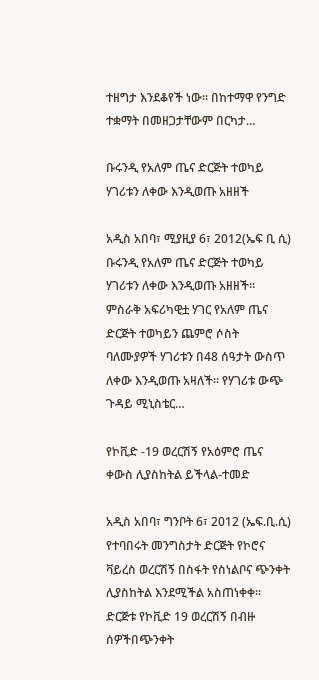ተዘግታ እንደቆየች ነው። በከተማዋ የንግድ ተቋማት በመዘጋታቸውም በርካታ…

ቡሩንዲ የአለም ጤና ድርጅት ተወካይ ሃገሪቱን ለቀው እንዲወጡ አዘዘች

አዲስ አበባ፣ ሚያዚያ 6፣ 2012(ኤፍ ቢ ሲ) ቡሩንዲ የአለም ጤና ድርጅት ተወካይ ሃገሪቱን ለቀው እንዲወጡ አዘዘች። ምስራቅ አፍሪካዊቷ ሃገር የአለም ጤና ድርጅት ተወካይን ጨምሮ ሶስት ባለሙያዎች ሃገሪቱን በ48 ሰዓታት ውስጥ ለቀው እንዲወጡ አዛለች። የሃገሪቱ ውጭ ጉዳይ ሚኒስቴር…

የኮቪድ -19 ወረርሽኝ የአዕምሮ ጤና ቀውስ ሊያስከትል ይችላል-ተመድ

አዲስ አበባ፣ ግንቦት 6፣ 2012 (ኤፍ.ቢ.ሲ) የተባበሩት መንግስታት ድርጅት የኮሮና ቫይረስ ወረርሽኝ በስፋት የስነልቦና ጭንቀት ሊያስከትል እንደሚችል አስጠነቀቀ። ድርጅቱ የኮቪድ 19 ወረርሽኝ በብዙ ሰዎችበጭንቀት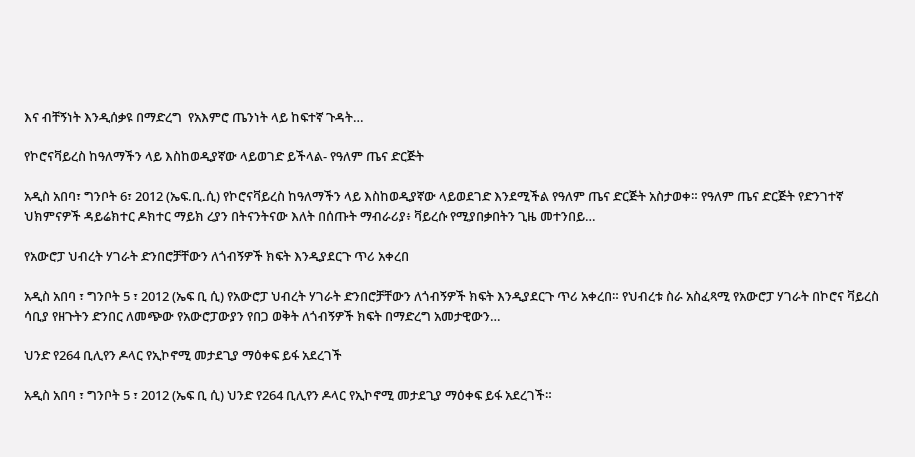እና ብቸኝነት እንዲሰቃዩ በማድረግ  የአእምሮ ጤንነት ላይ ከፍተኛ ጉዳት…

የኮሮናቫይረስ ከዓለማችን ላይ እስከወዲያኛው ላይወገድ ይችላል- የዓለም ጤና ድርጅት

አዲስ አበባ፣ ግንቦት 6፣ 2012 (ኤፍ.ቢ.ሲ) የኮሮናቫይረስ ከዓለማችን ላይ እስከወዲያኛው ላይወደገድ እንደሚችል የዓለም ጤና ድርጅት አስታወቀ። የዓለም ጤና ድርጅት የድንገተኛ ህክምናዎች ዳይሬክተር ዶክተር ማይክ ረያን በትናንትናው እለት በሰጡት ማብራሪያ፥ ቫይረሱ የሚያበቃበትን ጊዜ መተንበይ…

የአውሮፓ ህብረት ሃገራት ድንበሮቻቸውን ለጎብኝዎች ክፍት እንዲያደርጉ ጥሪ አቀረበ

አዲስ አበባ ፣ ግንቦት 5 ፣ 2012 (ኤፍ ቢ ሲ) የአውሮፓ ህብረት ሃገራት ድንበሮቻቸውን ለጎብኝዎች ክፍት እንዲያደርጉ ጥሪ አቀረበ። የህብረቱ ስራ አስፈጻሚ የአውሮፓ ሃገራት በኮሮና ቫይረስ ሳቢያ የዘጉትን ድንበር ለመጭው የአውሮፓውያን የበጋ ወቅት ለጎብኝዎች ክፍት በማድረግ አመታዊውን…

ህንድ የ264 ቢሊየን ዶላር የኢኮኖሚ መታደጊያ ማዕቀፍ ይፋ አደረገች

አዲስ አበባ ፣ ግንቦት 5 ፣ 2012 (ኤፍ ቢ ሲ) ህንድ የ264 ቢሊየን ዶላር የኢኮኖሚ መታደጊያ ማዕቀፍ ይፋ አደረገች።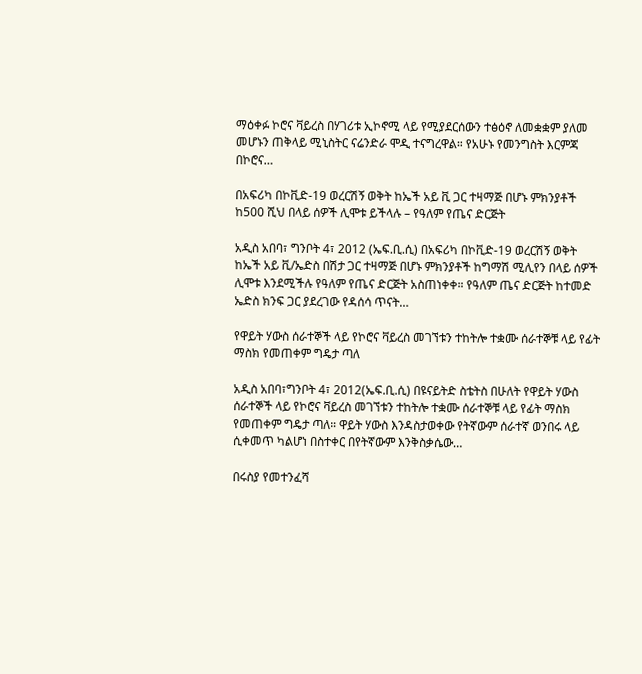ማዕቀፉ ኮሮና ቫይረስ በሃገሪቱ ኢኮኖሚ ላይ የሚያደርሰውን ተፅዕኖ ለመቋቋም ያለመ መሆኑን ጠቅላይ ሚኒስትር ናሬንድራ ሞዲ ተናግረዋል። የአሁኑ የመንግስት እርምጃ በኮሮና…

በአፍሪካ በኮቪድ-19 ወረርሽኝ ወቅት ከኤች አይ ቪ ጋር ተዛማጅ በሆኑ ምክንያቶች ከ500 ሺህ በላይ ሰዎች ሊሞቱ ይችላሉ – የዓለም የጤና ድርጅት

አዲስ አበባ፣ ግንቦት 4፣ 2012 (ኤፍ.ቢ.ሲ) በአፍሪካ በኮቪድ-19 ወረርሽኝ ወቅት ከኤች አይ ቪ/ኤድስ በሽታ ጋር ተዛማጅ በሆኑ ምክንያቶች ከግማሽ ሚሊየን በላይ ሰዎች ሊሞቱ እንደሚችሉ የዓለም የጤና ድርጅት አስጠነቀቀ። የዓለም ጤና ድርጅት ከተመድ ኤድስ ክንፍ ጋር ያደረገው የዳሰሳ ጥናት…

የዋይት ሃውስ ሰራተኞች ላይ የኮሮና ቫይረስ መገኘቱን ተከትሎ ተቋሙ ሰራተኞቹ ላይ የፊት ማስክ የመጠቀም ግዴታ ጣለ

አዲስ አበባ፣ግንቦት 4፣ 2012(ኤፍ.ቢ.ሲ) በዩናይትድ ስቴትስ በሁለት የዋይት ሃውስ ሰራተኞች ላይ የኮሮና ቫይረስ መገኘቱን ተከትሎ ተቋሙ ሰራተኞቹ ላይ የፊት ማስክ የመጠቀም ግዴታ ጣለ። ዋይት ሃውስ እንዳስታወቀው የትኛውም ሰራተኛ ወንበሩ ላይ ሲቀመጥ ካልሆነ በስተቀር በየትኛውም እንቅስቃሴው…

በሩስያ የመተንፈሻ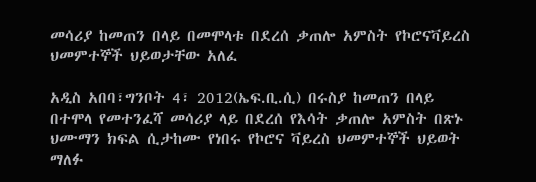መሳሪያ ከመጠን በላይ በመሞላቱ በደረሰ ቃጠሎ አምስት የኮሮናቫይረስ ህመምተኞች ህይወታቸው አለፈ

አዲስ አበባ፣ግንቦት 4፣ 2012(ኤፍ.ቢ.ሲ) በሩስያ ከመጠን በላይ በተሞላ የመተንፈሻ መሳሪያ ላይ በደረሰ የእሳት ቃጠሎ አምስት በጽኑ ህሙማን ክፍል ሲታከሙ የነበሩ የኮሮና ቫይረስ ህመምተኞች ህይወት ማለፉ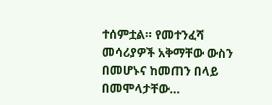ተሰምቷል። የመተንፈሻ መሳሪያዎች አቅማቸው ውስን በመሆኑና ከመጠን በላይ በመሞላታቸው…